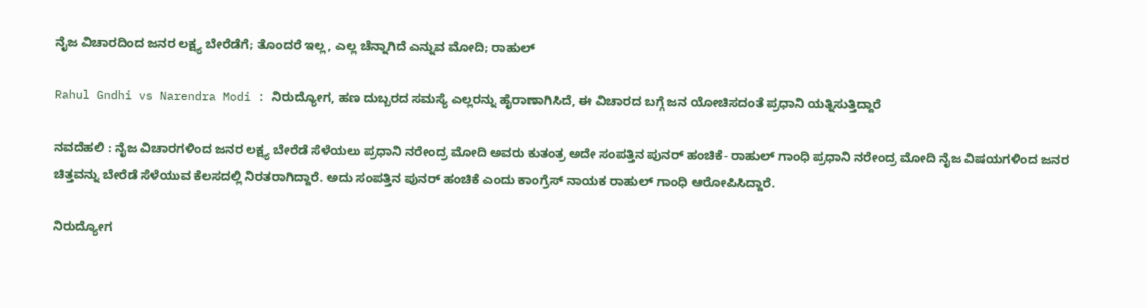ನೈಜ ವಿಚಾರದಿಂದ ಜನರ ಲಕ್ಷ್ಯ ಬೇರೆಡೆಗೆ; ತೊಂದರೆ ಇಲ್ಲ, ಎಲ್ಲ ಚೆನ್ನಾಗಿದೆ ಎನ್ನುವ ಮೋದಿ; ರಾಹುಲ್

Rahul Gndhi vs Narendra Modi : ನಿರುದ್ಯೋಗ, ಹಣ ದುಬ್ಬರದ ಸಮಸ್ಯೆ ಎಲ್ಲರನ್ನು ಹೈರಾಣಾಗಿಸಿದೆ, ಈ ವಿಚಾರದ ಬಗ್ಗೆ ಜನ ಯೋಚಿಸದಂತೆ ಪ್ರಧಾನಿ ಯತ್ನಿಸುತ್ತಿದ್ದಾರೆ

ನವದೆಹಲಿ : ನೈಜ ವಿಚಾರಗಳಿಂದ ಜನರ ಲಕ್ಷ್ಯ ಬೇರೆಡೆ ಸೆಳೆಯಲು ಪ್ರಧಾನಿ ನರೇಂದ್ರ ಮೋದಿ ಅವರು ಕುತಂತ್ರ ಅದೇ ಸಂಪತ್ತಿನ ಪುನರ್ ಹಂಚಿಕೆ- ರಾಹುಲ್ ಗಾಂಧಿ ಪ್ರಧಾನಿ ನರೇಂದ್ರ ಮೋದಿ ನೈಜ ವಿಷಯಗಳಿಂದ ಜನರ ಚಿತ್ತವನ್ನು ಬೇರೆಡೆ ಸೆಳೆಯುವ ಕೆಲಸದಲ್ಲಿ ನಿರತರಾಗಿದ್ದಾರೆ. ಅದು ಸಂಪತ್ತಿನ ಪುನರ್ ಹಂಚಿಕೆ ಎಂದು ಕಾಂಗ್ರೆಸ್ ನಾಯಕ ರಾಹುಲ್ ಗಾಂಧಿ ಆರೋಪಿಸಿದ್ದಾರೆ.

ನಿರುದ್ಯೋಗ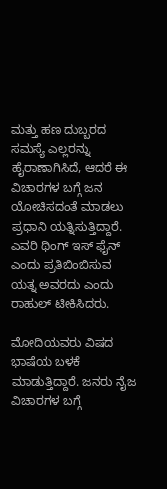ಮತ್ತು ಹಣ ದುಬ್ಬರದ ಸಮಸ್ಯೆ ಎಲ್ಲರನ್ನು ಹೈರಾಣಾಗಿಸಿದೆ, ಆದರೆ ಈ ವಿಚಾರಗಳ ಬಗ್ಗೆ ಜನ ಯೋಚಿಸದಂತೆ ಮಾಡಲು ಪ್ರಧಾನಿ ಯತ್ನಿಸುತ್ತಿದ್ದಾರೆ. ಎವರಿ ಥಿಂಗ್ ಇಸ್ ಫೈನ್ ಎಂದು ಪ್ರತಿಬಿಂಬಿಸುವ ಯತ್ನ ಅವರದು ಎಂದು ರಾಹುಲ್ ಟೀಕಿಸಿದರು.

ಮೋದಿಯವರು ವಿಷದ ಭಾಷೆಯ ಬಳಕೆ ಮಾಡುತ್ತಿದ್ದಾರೆ. ಜನರು ನೈಜ ವಿಚಾರಗಳ ಬಗ್ಗೆ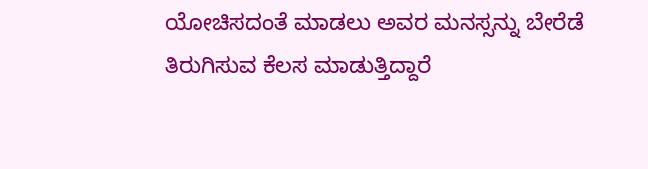ಯೋಚಿಸದಂತೆ ಮಾಡಲು ಅವರ ಮನಸ್ಸನ್ನು ಬೇರೆಡೆ ತಿರುಗಿಸುವ ಕೆಲಸ ಮಾಡುತ್ತಿದ್ದಾರೆ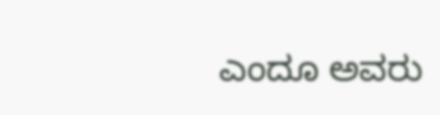ಎಂದೂ ಅವರು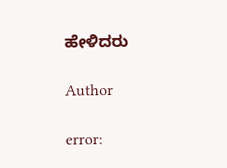ಹೇಳಿದರು

Author

error: